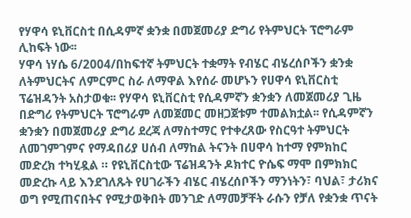የሃዋሳ ዩኒቨርስቲ በሲዳምኛ ቋንቋ በመጀመሪያ ድግሪ የትምህርት ፕሮግራም ሊከፍት ነው፡፡
ሃዋሳ ነሃሴ 6/2004/በከፍተኛ ትምህርት ተቋማት የብሄር ብሄረሰቦችን ቋንቋ ለትምህርትና ለምርምር ስራ ለማዋል እየሰራ መሆኑን የሀዋሳ ዩኒቨርስቲ ፕሬዝዳንት አስታወቁ፡፡ የሃዋሳ ዩኒቨርስቲ የሲዳምኛን ቋንቋን ለመጀመሪያ ጊዜ በድግሪ የትምህርት ፕሮግራም ለመጀመር መዘጋጀቱም ተመልክቷል፡፡ የሲዳምኛን ቋንቋን በመጀመሪያ ድግሪ ደረጃ ለማስተማር የተቀረጸው የስርዓተ ትምህርት ለመገምገምና የማዳበሪያ ሀሰብ ለማከል ትናንት በሀዋሳ ከተማ የምክከር መድረክ ተካሂዷል ። የዩኒቨርስቲው ፕሬዝዳንት ዶክተር ዮሴፍ ማሞ በምክክር መድረኩ ላይ እንደገለጹት የሀገራችን ብሄር ብሄረሰቦችን ማንነትን፣ ባህል፣ ታሪክና ወግ የሚጠናበትና የሚታወቅበት መንገድ ለማመቻቸት ራሱን የቻለ የቋንቋ ጥናት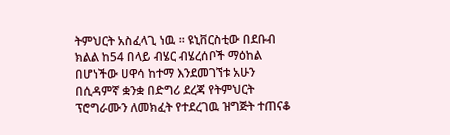ትምህርት አስፈላጊ ነዉ ። ዩኒቨርስቲው በደቡብ ክልል ከ54 በላይ ብሄር ብሄረሰቦች ማዕከል በሆነችው ሀዋሳ ከተማ እንደመገኘቱ አሁን በሲዳምኛ ቋንቋ በድግሪ ደረጃ የትምህርት ፕሮግራሙን ለመክፈት የተደረገዉ ዝግጅት ተጠናቆ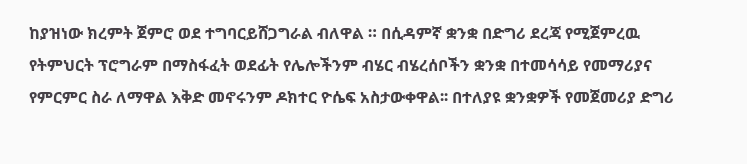ከያዝነው ክረምት ጀምሮ ወደ ተግባርይሸጋግራል ብለዋል ። በሲዳምኛ ቋንቋ በድግሪ ደረጃ የሚጀምረዉ የትምህርት ፕሮግራም በማስፋፈት ወደፊት የሌሎችንም ብሄር ብሄረሰቦችን ቋንቋ በተመሳሳይ የመማሪያና የምርምር ስራ ለማዋል እቅድ መኖሩንም ዶክተር ዮሴፍ አስታውቀዋል፡፡ በተለያዩ ቋንቋዎች የመጀመሪያ ድግሪ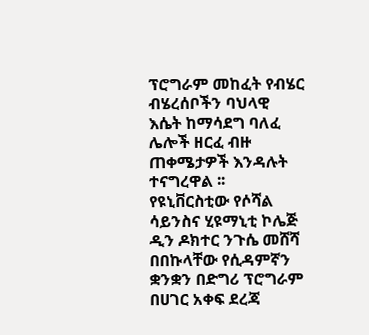ፕሮግራም መከፈት የብሄር ብሄረሰቦችን ባህላዊ እሴት ከማሳደግ ባለፈ ሌሎች ዘርፈ ብዙ ጠቀሜታዎች እንዳሉት ተናግረዋል ፡፡ የዩኒቨርስቲው የሶሻል ሳይንስና ሂዩማኒቲ ኮሌጅ ዲን ዶክተር ንጉሴ መሸሻ በበኩላቸው የሲዳምኛን ቋንቋን በድግሪ ፕሮግራም በሀገር አቀፍ ደረጃ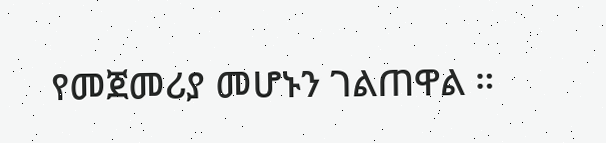የመጀመሪያ መሆኑን ገልጠዋል ።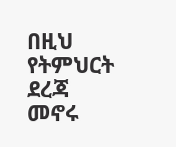በዚህ የትምህርት ደረጃ መኖሩ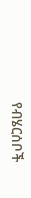የብሄርሰቦች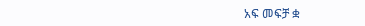አፍ መፍቻ ቋ